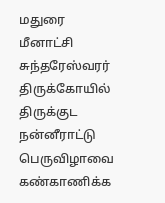மதுரை மீனாட்சி சுந்தரேஸ்வரர் திருக்கோயில் திருக்குட நன்னீராட்டு பெருவிழாவை கண்காணிக்க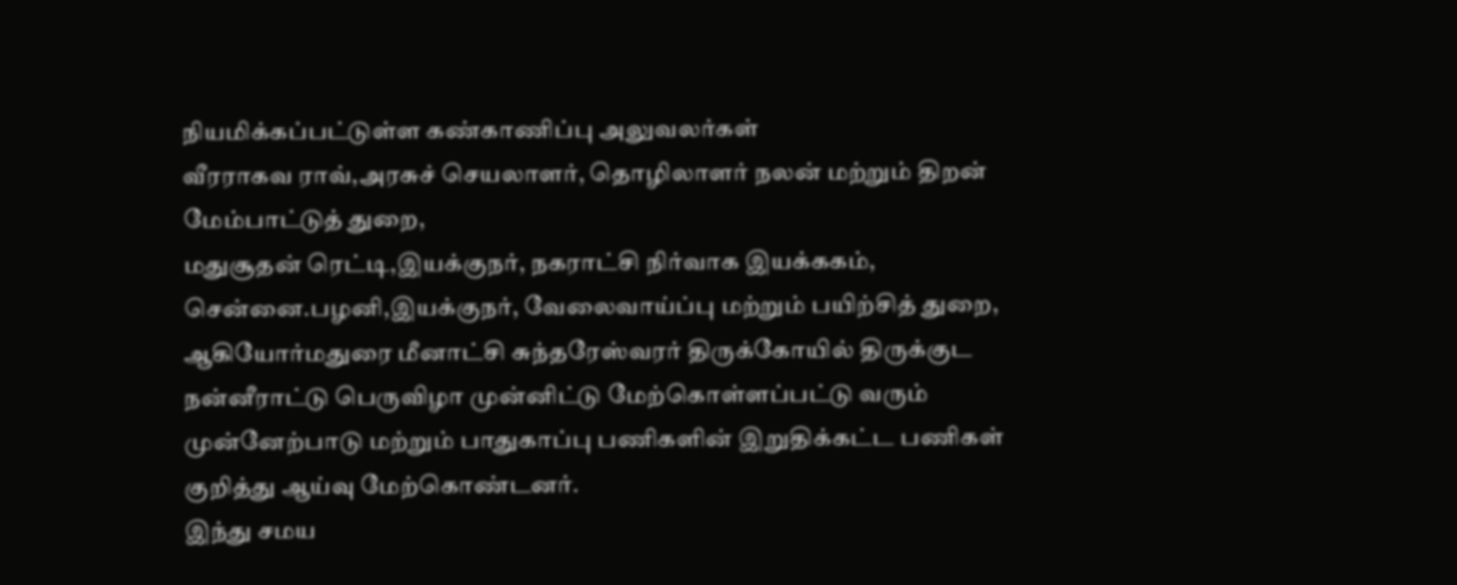நியமிக்கப்பட்டுள்ள கண்காணிப்பு அலுவலர்கள்
வீரராகவ ராவ்,அரசுச் செயலாளர், தொழிலாளர் நலன் மற்றும் திறன் மேம்பாட்டுத் துறை,
மதுசூதன் ரெட்டி,இயக்குநர், நகராட்சி நிர்வாக இயக்ககம், சென்னை.பழனி,இயக்குநர், வேலைவாய்ப்பு மற்றும் பயிற்சித் துறை, ஆகியோர்மதுரை மீனாட்சி சுந்தரேஸ்வரர் திருக்கோயில் திருக்குட நன்னீராட்டு பெருவிழா முன்னிட்டு மேற்கொள்ளப்பட்டு வரும் முன்னேற்பாடு மற்றும் பாதுகாப்பு பணிகளின் இறுதிக்கட்ட பணிகள் குறித்து ஆய்வு மேற்கொண்டனர்.
இந்து சமய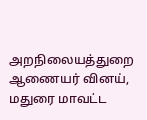அறநிலையத்துறை ஆணையர் வினய், மதுரை மாவட்ட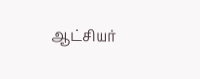ஆட்சியர்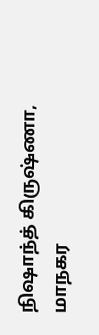நிஷாந்த் கிருஷ்ணா, மாநகர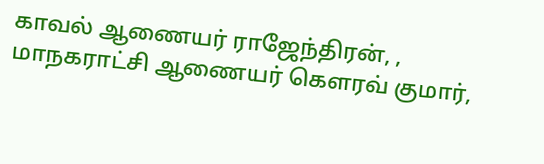காவல் ஆணையர் ராஜேந்திரன், , மாநகராட்சி ஆணையர் கௌரவ் குமார்,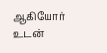ஆகியோர் உடன்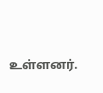உள்ளனர்.